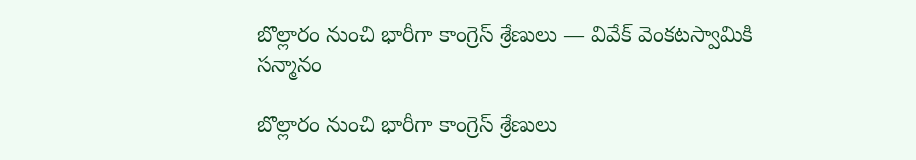బొల్లారం నుంచి భారీగా కాంగ్రెస్ శ్రేణులు — వివేక్ వెంకటస్వామికి సన్మానం

బొల్లారం నుంచి భారీగా కాంగ్రెస్ శ్రేణులు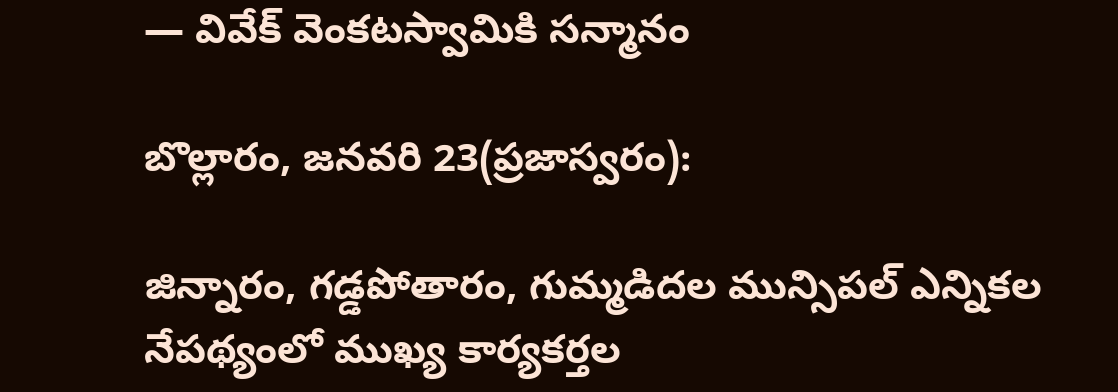— వివేక్ వెంకటస్వామికి సన్మానం

బొల్లారం, జనవరి 23(ప్రజాస్వరం):

జిన్నారం, గడ్డపోతారం, గుమ్మడిదల మున్సిపల్ ఎన్నికల నేపథ్యంలో ముఖ్య కార్యకర్తల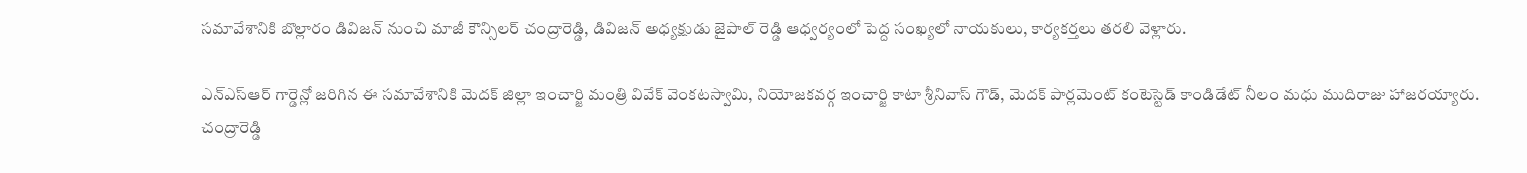సమావేశానికి బొల్లారం డివిజన్ నుంచి మాజీ కౌన్సిలర్ చంద్రారెడ్డి, డివిజన్ అధ్యక్షుడు జైపాల్ రెడ్డి ఆధ్వర్యంలో పెద్ద సంఖ్యలో నాయకులు, కార్యకర్తలు తరలి వెళ్లారు.

ఎన్‌ఎస్‌ఆర్ గార్డెన్లో జరిగిన ఈ సమావేశానికి మెదక్ జిల్లా ఇంచార్జి మంత్రి వివేక్ వెంకటస్వామి, నియోజకవర్గ ఇంచార్జి కాటా శ్రీనివాస్ గౌడ్, మెదక్ పార్లమెంట్ కంటెస్టెడ్ కాండిడేట్ నీలం మధు ముదిరాజు హాజరయ్యారు. చంద్రారెడ్డి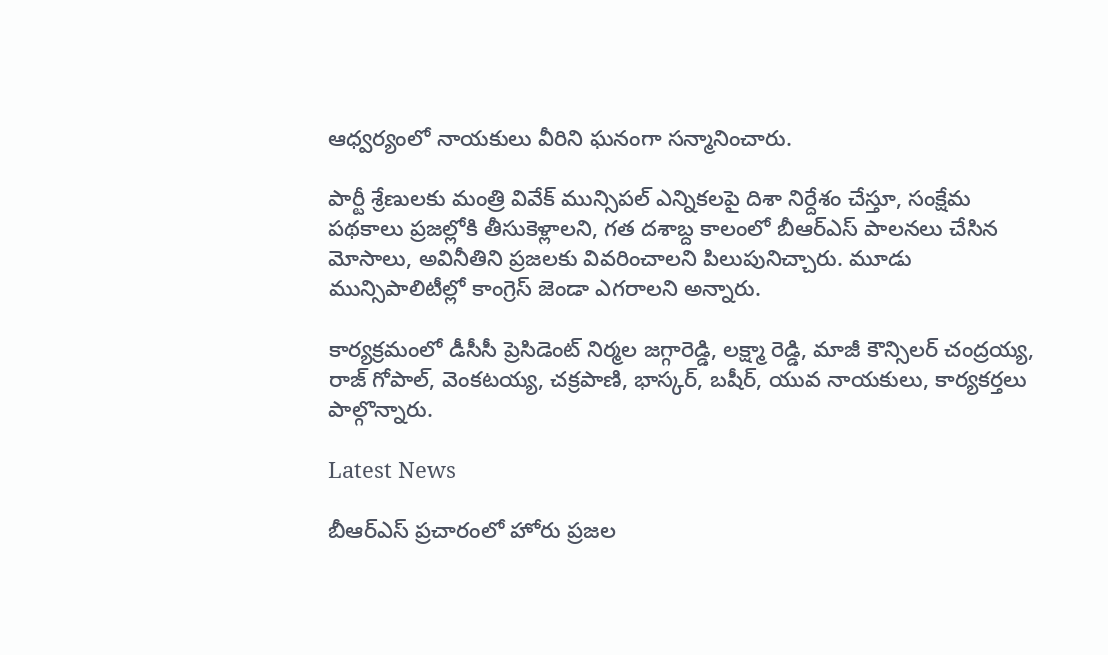ఆధ్వర్యంలో నాయకులు వీరిని ఘనంగా సన్మానించారు.

పార్టీ శ్రేణులకు మంత్రి వివేక్ మున్సిపల్ ఎన్నికలపై దిశా నిర్దేశం చేస్తూ, సంక్షేమ పథకాలు ప్రజల్లోకి తీసుకెళ్లాలని, గత దశాబ్ద కాలంలో బీఆర్‌ఎస్ పాలనలు చేసిన మోసాలు, అవినీతిని ప్రజలకు వివరించాలని పిలుపునిచ్చారు. మూడు మున్సిపాలిటీల్లో కాంగ్రెస్ జెండా ఎగరాలని అన్నారు.

కార్యక్రమంలో డీసీసీ ప్రెసిడెంట్ నిర్మల జగ్గారెడ్డి, లక్ష్మా రెడ్డి, మాజీ కౌన్సిలర్ చంద్రయ్య, రాజ్ గోపాల్, వెంకటయ్య, చక్రపాణి, భాస్కర్, బషీర్, యువ నాయకులు, కార్యకర్తలు పాల్గొన్నారు.

Latest News

బీఆర్ఎస్ ప్రచారంలో హోరు ప్రజల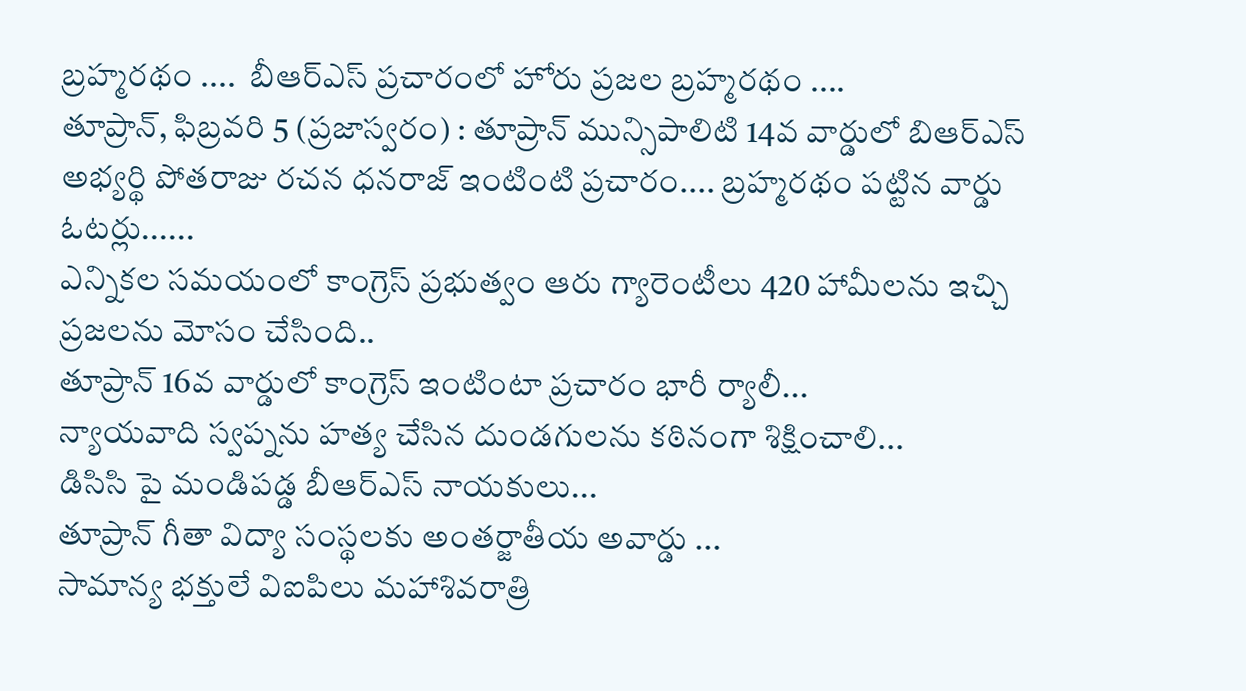బ్రహ్మరథం ....  బీఆర్ఎస్ ప్రచారంలో హోరు ప్రజల బ్రహ్మరథం ....
తూప్రాన్, ఫిబ్రవరి 5 (ప్రజాస్వరం) : తూప్రాన్ మున్సిపాలిటి 14వ వార్డులో బిఆర్ఎస్ అభ్యర్థి పోతరాజు రచన ధనరాజ్ ఇంటింటి ప్రచారం.... బ్రహ్మరథం పట్టిన వార్డు ఓటర్లు......
ఎన్నికల సమయంలో కాంగ్రెస్ ప్రభుత్వం ఆరు గ్యారెంటీలు 420 హామీలను ఇచ్చి ప్రజలను మోసం చేసింది..
తూప్రాన్ 16వ వార్డులో కాంగ్రెస్ ఇంటింటా ప్రచారం భారీ ర్యాలీ...
న్యాయవాది స్వప్నను హత్య చేసిన దుండగులను కఠినంగా శిక్షించాలి...
డిసిసి పై మండిపడ్డ బీఆర్ఎస్ నాయకులు...
తూప్రాన్ గీతా విద్యా సంస్థలకు అంతర్జాతీయ అవార్డు ...
సామాన్య భక్తులే విఐపిలు మహాశివరాత్రి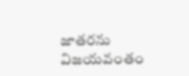జాతరను విజయవంతం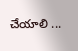చేయాలి ...